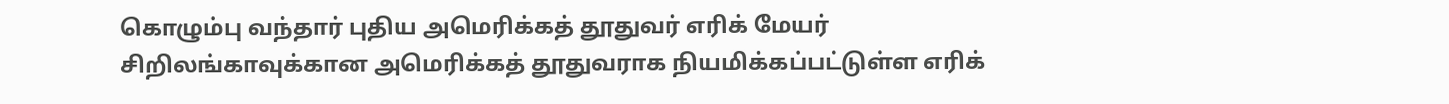கொழும்பு வந்தார் புதிய அமெரிக்கத் தூதுவர் எரிக் மேயர்
சிறிலங்காவுக்கான அமெரிக்கத் தூதுவராக நியமிக்கப்பட்டுள்ள எரிக்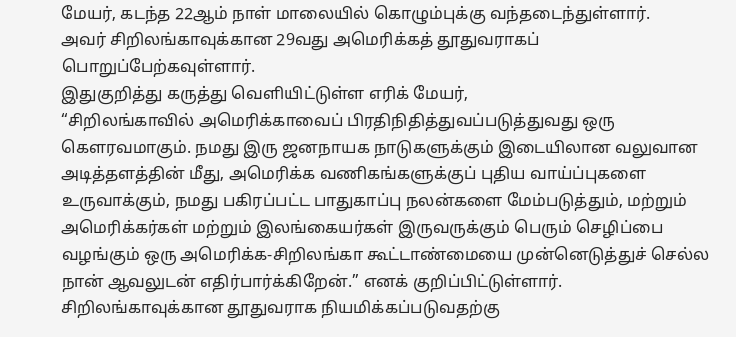மேயர், கடந்த 22ஆம் நாள் மாலையில் கொழும்புக்கு வந்தடைந்துள்ளார்.
அவர் சிறிலங்காவுக்கான 29வது அமெரிக்கத் தூதுவராகப் பொறுப்பேற்கவுள்ளார்.
இதுகுறித்து கருத்து வெளியிட்டுள்ள எரிக் மேயர்,
“சிறிலங்காவில் அமெரிக்காவைப் பிரதிநிதித்துவப்படுத்துவது ஒரு கௌரவமாகும். நமது இரு ஜனநாயக நாடுகளுக்கும் இடையிலான வலுவான அடித்தளத்தின் மீது, அமெரிக்க வணிகங்களுக்குப் புதிய வாய்ப்புகளை உருவாக்கும், நமது பகிரப்பட்ட பாதுகாப்பு நலன்களை மேம்படுத்தும், மற்றும் அமெரிக்கர்கள் மற்றும் இலங்கையர்கள் இருவருக்கும் பெரும் செழிப்பை வழங்கும் ஒரு அமெரிக்க-சிறிலங்கா கூட்டாண்மையை முன்னெடுத்துச் செல்ல நான் ஆவலுடன் எதிர்பார்க்கிறேன்.” எனக் குறிப்பிட்டுள்ளார்.
சிறிலங்காவுக்கான தூதுவராக நியமிக்கப்படுவதற்கு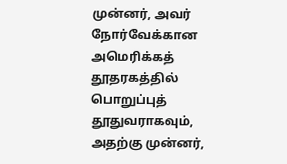முன்னர், அவர் நோர்வேக்கான அமெரிக்கத் தூதரகத்தில் பொறுப்புத் தூதுவராகவும், அதற்கு முன்னர்,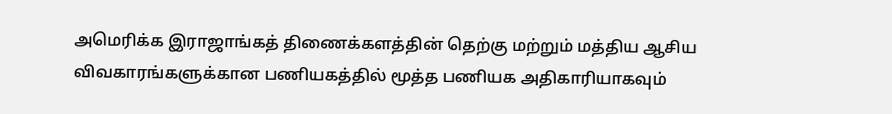அமெரிக்க இராஜாங்கத் திணைக்களத்தின் தெற்கு மற்றும் மத்திய ஆசிய விவகாரங்களுக்கான பணியகத்தில் மூத்த பணியக அதிகாரியாகவும்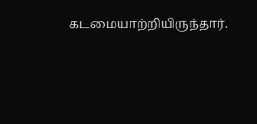கடமையாற்றியிருந்தார்.